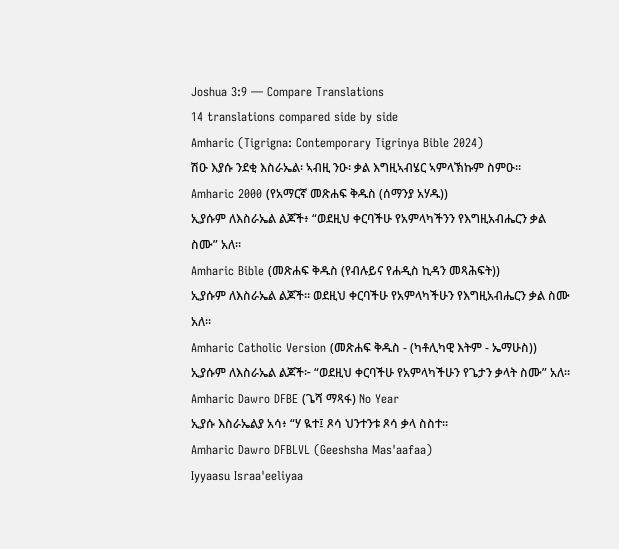Joshua 3:9 — Compare Translations
14 translations compared side by side
Amharic (Tigrigna: Contemporary Tigrinya Bible 2024)
ሽዑ እያሱ ንደቂ እስራኤል፡ ኣብዚ ንዑ፡ ቃል እግዚኣብሄር ኣምላኽኩም ስምዑ።
Amharic 2000 (የአማርኛ መጽሐፍ ቅዱስ (ሰማንያ አሃዱ))
ኢያሱም ለእስራኤል ልጆች፥ “ወደዚህ ቀርባችሁ የአምላካችንን የእግዚአብሔርን ቃል ስሙ” አለ።
Amharic Bible (መጽሐፍ ቅዱስ (የብሉይና የሐዲስ ኪዳን መጻሕፍት))
ኢያሱም ለእስራኤል ልጆች። ወደዚህ ቀርባችሁ የአምላካችሁን የእግዚአብሔርን ቃል ስሙ አለ።
Amharic Catholic Version (መጽሐፍ ቅዱስ - (ካቶሊካዊ እትም - ኤማሁስ))
ኢያሱም ለእስራኤል ልጆች፦ “ወደዚህ ቀርባችሁ የአምላካችሁን የጌታን ቃላት ስሙ” አለ።
Amharic Dawro DFBE (ጌሻ ማጻፋ) No Year
ኢያሱ እስራኤልያ አሳ፥ “ሃ ዪተ፤ ጾሳ ህንተንቱ ጾሳ ቃላ ስስተ።
Amharic Dawro DFBLVL (Geeshsha Mas'aafaa)
Iyyaasu Israa'eeliyaa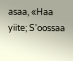asaa, «Haa yiite; S'oossaa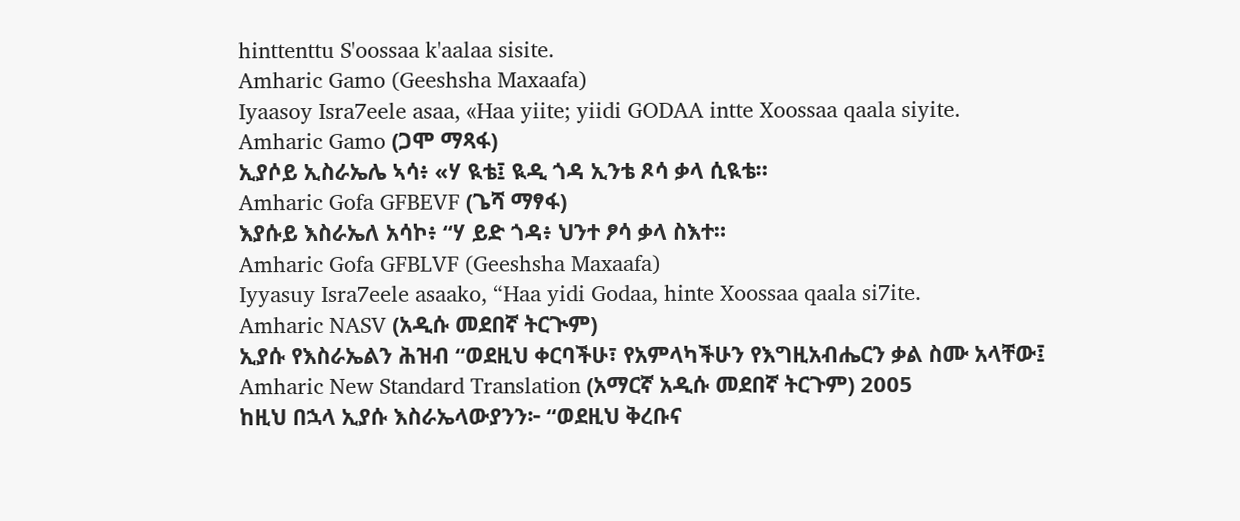hinttenttu S'oossaa k'aalaa sisite.
Amharic Gamo (Geeshsha Maxaafa)
Iyaasoy Isra7eele asaa, «Haa yiite; yiidi GODAA intte Xoossaa qaala siyite.
Amharic Gamo (ጋሞ ማጻፋ)
ኢያሶይ ኢስራኤሌ ኣሳ፥ «ሃ ዪቴ፤ ዪዲ ጎዳ ኢንቴ ጾሳ ቃላ ሲዪቴ።
Amharic Gofa GFBEVF (ጌሻ ማፃፋ)
እያሱይ እስራኤለ አሳኮ፥ “ሃ ይድ ጎዳ፥ ህንተ ፆሳ ቃላ ስእተ።
Amharic Gofa GFBLVF (Geeshsha Maxaafa)
Iyyasuy Isra7eele asaako, “Haa yidi Godaa, hinte Xoossaa qaala si7ite.
Amharic NASV (አዲሱ መደበኛ ትርጒም)
ኢያሱ የእስራኤልን ሕዝብ “ወደዚህ ቀርባችሁ፣ የአምላካችሁን የእግዚአብሔርን ቃል ስሙ አላቸው፤
Amharic New Standard Translation (አማርኛ አዲሱ መደበኛ ትርጉም) 2005
ከዚህ በኋላ ኢያሱ እስራኤላውያንን፦ “ወደዚህ ቅረቡና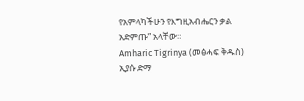የአምላካችሁን የእግዚአብሔርን ቃል አድምጡ” አላቸው።
Amharic Tigrinya (መፅሓፍ ቅዱስ)
ኢያሱ ድማ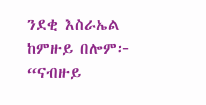ንደቂ እስራኤል ከምዙይ በሎም፦ “ናብዙይ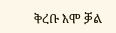ቅረቡ እሞ ቓል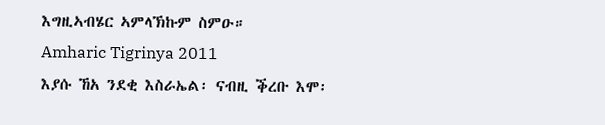እግዚኣብሄር ኣምላኽኩም ስምዑ።
Amharic Tigrinya 2011
እያሱ ኸአ ንደቂ እስራኤል፡ ናብዚ ቕረቡ እሞ፡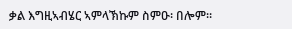ቃል እግዚኣብሄር ኣምላኽኩም ስምዑ፡ በሎም።